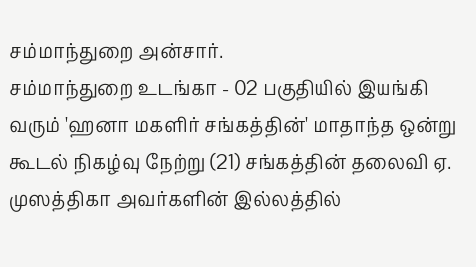சம்மாந்துறை அன்சார்.
சம்மாந்துறை உடங்கா - 02 பகுதியில் இயங்கி வரும் 'ஹனா மகளிர் சங்கத்தின்' மாதாந்த ஒன்று கூடல் நிகழ்வு நேற்று (21) சங்கத்தின் தலைவி ஏ. முஸத்திகா அவர்களின் இல்லத்தில்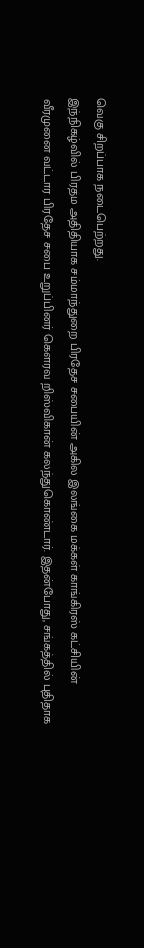வெகு சிறப்பாக நடைபெற்றது.
இந்நிகழ்வில் பிரதம அதிதியாக சம்மாந்துறை பிரதேச சபையின் அகில இலங்கை மக்கள் காங்கிரஸ் கட்சியின் வீரமுனை வட்டார பிரதேச சபை உறுப்பினர் கௌரவ றிஸ்விகான் கலந்துகொண்டார். இதன்போது, சங்கத்தில் புதிதாக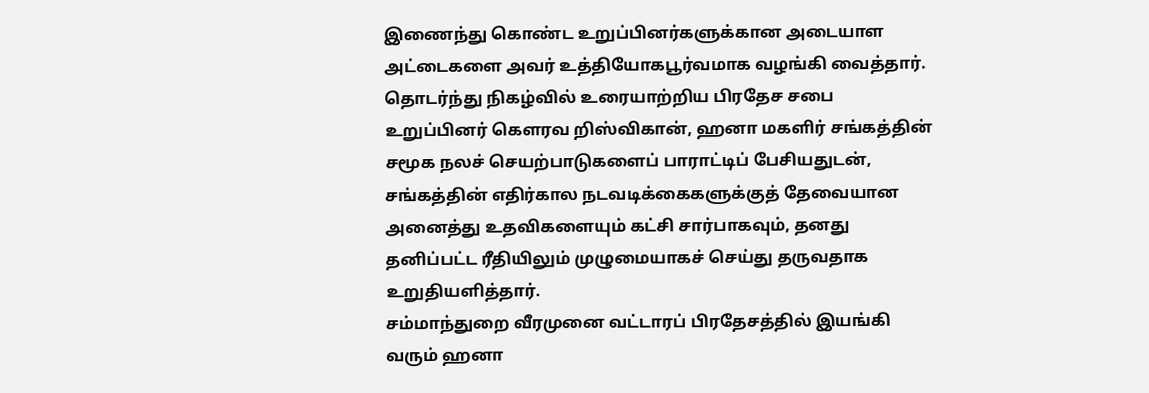இணைந்து கொண்ட உறுப்பினர்களுக்கான அடையாள அட்டைகளை அவர் உத்தியோகபூர்வமாக வழங்கி வைத்தார்.
தொடர்ந்து நிகழ்வில் உரையாற்றிய பிரதேச சபை உறுப்பினர் கௌரவ றிஸ்விகான், ஹனா மகளிர் சங்கத்தின் சமூக நலச் செயற்பாடுகளைப் பாராட்டிப் பேசியதுடன், சங்கத்தின் எதிர்கால நடவடிக்கைகளுக்குத் தேவையான அனைத்து உதவிகளையும் கட்சி சார்பாகவும், தனது தனிப்பட்ட ரீதியிலும் முழுமையாகச் செய்து தருவதாக உறுதியளித்தார்.
சம்மாந்துறை வீரமுனை வட்டாரப் பிரதேசத்தில் இயங்கி வரும் ஹனா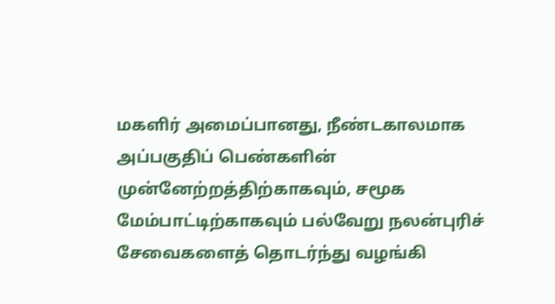மகளிர் அமைப்பானது, நீண்டகாலமாக அப்பகுதிப் பெண்களின் முன்னேற்றத்திற்காகவும், சமூக மேம்பாட்டிற்காகவும் பல்வேறு நலன்புரிச் சேவைகளைத் தொடர்ந்து வழங்கி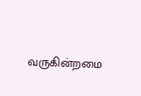வருகின்றமை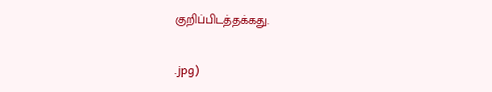குறிப்பிடத்தக்கது.


.jpg)